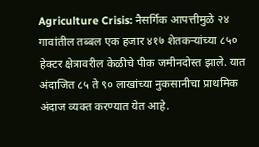Agriculture Crisis: नैसर्गिक आपत्तीमुळे २४ गावांतील तब्बल एक हजार ४१७ शेतकऱ्यांच्या ८५० हेक्टर क्षेत्रावरील केळीचे पीक जमीनदोस्त झाले. यात अंदाजित ८५ ते ९० लाखांच्या नुकसानीचा प्राथमिक अंदाज व्यक्त करण्यात येत आहे.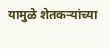यामुळे शेतकऱ्यांच्या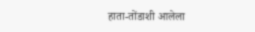हाता-तोंडाशी आलेला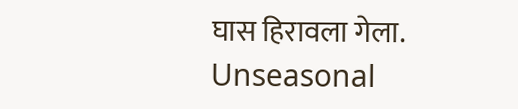घास हिरावला गेला.
Unseasonal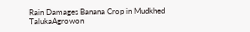Rain Damages Banana Crop in Mudkhed TalukaAgrowon